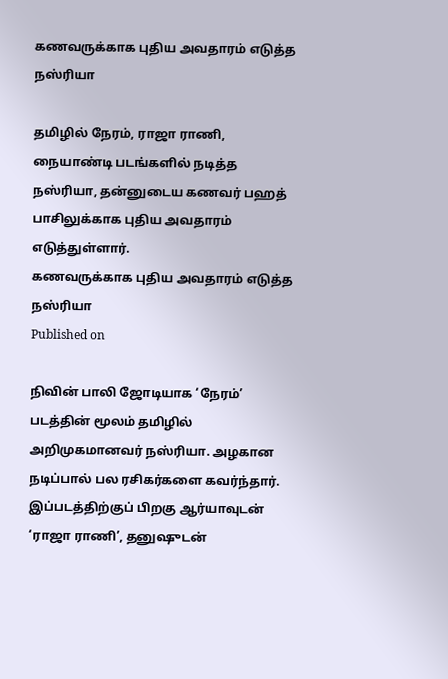கணவருக்காக புதிய அவதாரம் எடுத்த நஸ்ரியா

தமிழில் நேரம், ராஜா ராணி, நையாண்டி படங்களில் நடித்த நஸ்ரியா, தன்னுடைய கணவர் பஹத் பாசிலுக்காக புதிய அவதாரம் எடுத்துள்ளார்.
கணவருக்காக புதிய அவதாரம் எடுத்த நஸ்ரியா
Published on

நிவின் பாலி ஜோடியாக ‘நேரம்’ படத்தின் மூலம் தமிழில் அறிமுகமானவர் நஸ்ரியா. அழகான நடிப்பால் பல ரசிகர்களை கவர்ந்தார். இப்படத்திற்குப் பிறகு ஆர்யாவுடன் ‘ராஜா ராணி’, தனுஷுடன்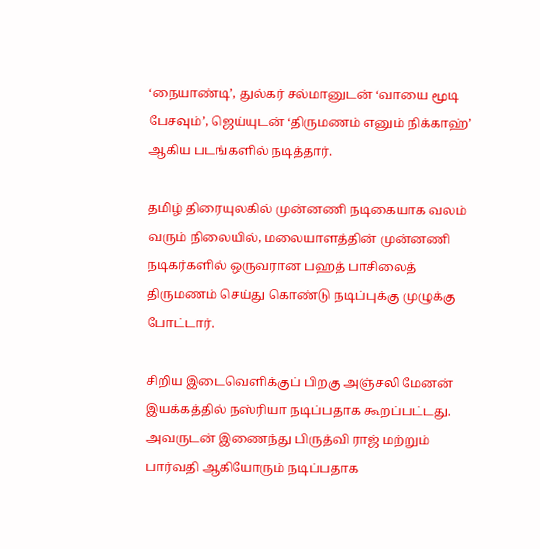‘நையாண்டி’, துல்கர் சல்மானுடன் ‘வாயை மூடி பேசவும்’, ஜெய்யுடன் ‘திருமணம் எனும் நிக்காஹ்’ ஆகிய படங்களில் நடித்தார்.

தமிழ் திரையுலகில் முன்னணி நடிகையாக வலம் வரும் நிலையில், மலையாளத்தின் முன்னணி நடிகர்களில் ஒருவரான பஹத் பாசிலைத் திருமணம் செய்து கொண்டு நடிப்புக்கு முழுக்கு போட்டார்.

சிறிய இடைவெளிக்குப் பிறகு அஞ்சலி மேனன் இயக்கத்தில் நஸ்ரியா நடிப்பதாக கூறப்பட்டது. அவருடன் இணைந்து பிருத்வி ராஜ் மற்றும் பார்வதி ஆகியோரும் நடிப்பதாக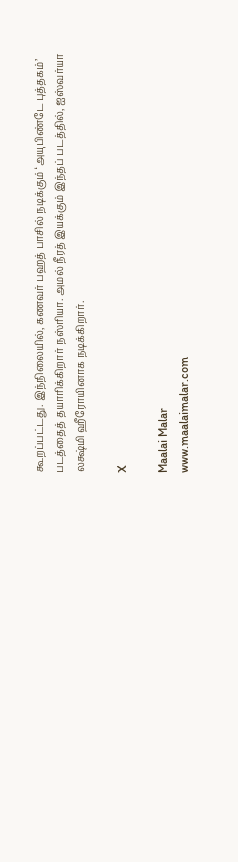கூறப்பட்டது. இந்நிலையில், கணவர் பஹத் பாசில் நடிக்கும் ‘அயுபிண்டே புத்தகம்’ படத்தைத் தயாரிக்கிறார் நஸ்ரியா. அமல் நீரத் இயக்கும் இந்தப் படத்தில், ஐஸ்வர்யா லக்ஷ்மி ஹீரோயினாக நடிக்கிறார்.

X

Maalai Malar
www.maalaimalar.com